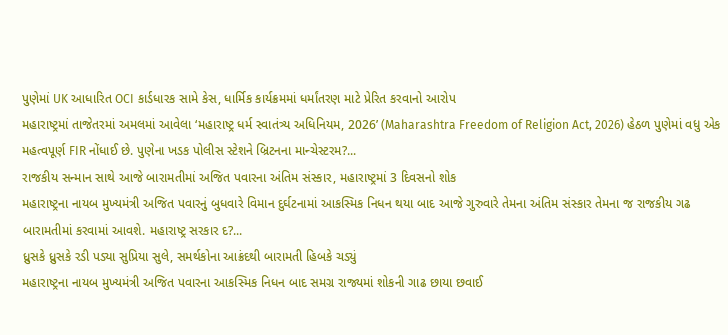પુણેમાં UK આધારિત OCI કાર્ડધારક સામે કેસ, ધાર્મિક કાર્યક્રમમાં ધર્માંતરણ માટે પ્રેરિત કરવાનો આરોપ
મહારાષ્ટ્રમાં તાજેતરમાં અમલમાં આવેલા ‘મહારાષ્ટ્ર ધર્મ સ્વાતંત્ર્ય અધિનિયમ, 2026’ (Maharashtra Freedom of Religion Act, 2026) હેઠળ પુણેમાં વધુ એક મહત્વપૂર્ણ FIR નોંધાઈ છે. પુણેના ખડક પોલીસ સ્ટેશને બ્રિટનના માન્ચેસ્ટરમ?...
રાજકીય સન્માન સાથે આજે બારામતીમાં અજિત પવારના અંતિમ સંસ્કાર, મહારાષ્ટ્રમાં 3 દિવસનો શોક
મહારાષ્ટ્રના નાયબ મુખ્યમંત્રી અજિત પવારનું બુધવારે વિમાન દુર્ઘટનામાં આકસ્મિક નિધન થયા બાદ આજે ગુરુવારે તેમના અંતિમ સંસ્કાર તેમના જ રાજકીય ગઢ બારામતીમાં કરવામાં આવશે. મહારાષ્ટ્ર સરકાર દ?...
ધ્રુસકે ધ્રુસકે રડી પડ્યા સુપ્રિયા સુલે, સમર્થકોના આક્રંદથી બારામતી હિબકે ચડ્યું
મહારાષ્ટ્રના નાયબ મુખ્યમંત્રી અજિત પવારના આકસ્મિક નિધન બાદ સમગ્ર રાજ્યમાં શોકની ગાઢ છાયા છવાઈ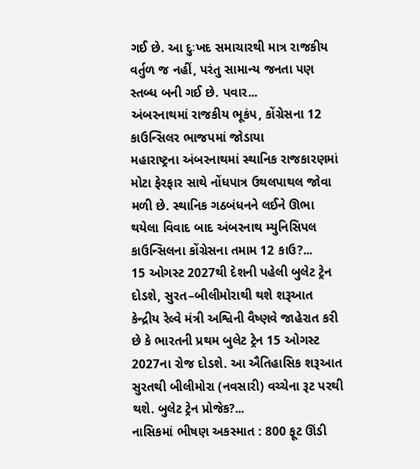ગઈ છે. આ દુઃખદ સમાચારથી માત્ર રાજકીય વર્તુળ જ નહીં, પરંતુ સામાન્ય જનતા પણ સ્તબ્ધ બની ગઈ છે. પવાર...
અંબરનાથમાં રાજકીય ભૂકંપ, કોંગ્રેસના 12 કાઉન્સિલર ભાજપમાં જોડાયા
મહારાષ્ટ્રના અંબરનાથમાં સ્થાનિક રાજકારણમાં મોટા ફેરફાર સાથે નોંધપાત્ર ઉથલપાથલ જોવા મળી છે. સ્થાનિક ગઠબંધનને લઈને ઊભા થયેલા વિવાદ બાદ અંબરનાથ મ્યુનિસિપલ કાઉન્સિલના કોંગ્રેસના તમામ 12 કાઉ?...
15 ઓગસ્ટ 2027થી દેશની પહેલી બુલેટ ટ્રેન દોડશે, સુરત–બીલીમોરાથી થશે શરૂઆત
કેન્દ્રીય રેલ્વે મંત્રી અશ્વિની વૈષ્ણવે જાહેરાત કરી છે કે ભારતની પ્રથમ બુલેટ ટ્રેન 15 ઓગસ્ટ 2027ના રોજ દોડશે. આ ઐતિહાસિક શરૂઆત સુરતથી બીલીમોરા (નવસારી) વચ્ચેના રૂટ પરથી થશે. બુલેટ ટ્રેન પ્રોજેક?...
નાસિકમાં ભીષણ અકસ્માત : 800 ફૂટ ઊંડી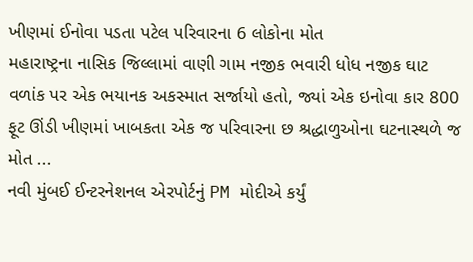ખીણમાં ઈનોવા પડતા પટેલ પરિવારના 6 લોકોના મોત
મહારાષ્ટ્રના નાસિક જિલ્લામાં વાણી ગામ નજીક ભવારી ધોધ નજીક ઘાટ વળાંક પર એક ભયાનક અકસ્માત સર્જાયો હતો, જ્યાં એક ઇનોવા કાર 800 ફૂટ ઊંડી ખીણમાં ખાબકતા એક જ પરિવારના છ શ્રદ્ધાળુઓના ઘટનાસ્થળે જ મોત ...
નવી મુંબઈ ઈન્ટરનેશનલ એરપોર્ટનું PM મોદીએ કર્યું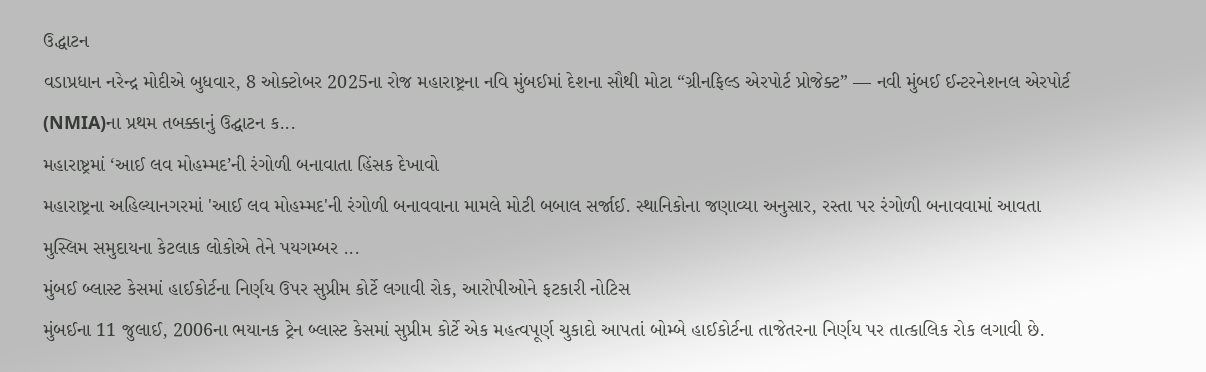ઉદ્ધાટન
વડાપ્રધાન નરેન્દ્ર મોદીએ બુધવાર, 8 ઓક્ટોબર 2025ના રોજ મહારાષ્ટ્રના નવિ મુંબઈમાં દેશના સૌથી મોટા “ગ્રીનફિલ્ડ એરપોર્ટ પ્રોજેક્ટ” — નવી મુંબઈ ઈન્ટરનેશનલ એરપોર્ટ (NMIA)ના પ્રથમ તબક્કાનું ઉદ્ઘાટન ક...
મહારાષ્ટ્રમાં ‘આઈ લવ મોહમ્મદ’ની રંગોળી બનાવાતા હિંસક દેખાવો
મહારાષ્ટ્રના અહિલ્યાનગરમાં 'આઈ લવ મોહમ્મદ'ની રંગોળી બનાવવાના મામલે મોટી બબાલ સર્જાઈ. સ્થાનિકોના જણાવ્યા અનુસાર, રસ્તા પર રંગોળી બનાવવામાં આવતા મુસ્લિમ સમુદાયના કેટલાક લોકોએ તેને પયગમ્બર ...
મુંબઈ બ્લાસ્ટ કેસમાં હાઈકોર્ટના નિર્ણય ઉપર સુપ્રીમ કોર્ટે લગાવી રોક, આરોપીઓને ફટકારી નોટિસ
મુંબઈના 11 જુલાઈ, 2006ના ભયાનક ટ્રેન બ્લાસ્ટ કેસમાં સુપ્રીમ કોર્ટે એક મહત્વપૂર્ણ ચુકાદો આપતાં બોમ્બે હાઈકોર્ટના તાજેતરના નિર્ણય પર તાત્કાલિક રોક લગાવી છે.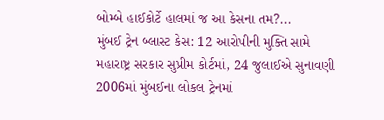બોમ્બે હાઈકોર્ટે હાલમાં જ આ કેસના તમ?...
મુંબઈ ટ્રેન બ્લાસ્ટ કેસ: 12 આરોપીની મુક્તિ સામે મહારાષ્ટ્ર સરકાર સુપ્રીમ કોર્ટમાં, 24 જુલાઈએ સુનાવણી
2006માં મુંબઈના લોકલ ટ્રેનમાં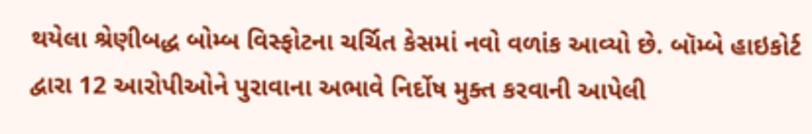થયેલા શ્રેણીબદ્ધ બોમ્બ વિસ્ફોટના ચર્ચિત કેસમાં નવો વળાંક આવ્યો છે. બૉમ્બે હાઇકોર્ટ દ્વારા 12 આરોપીઓને પુરાવાના અભાવે નિર્દોષ મુક્ત કરવાની આપેલી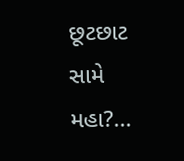છૂટછાટ સામે મહા?...